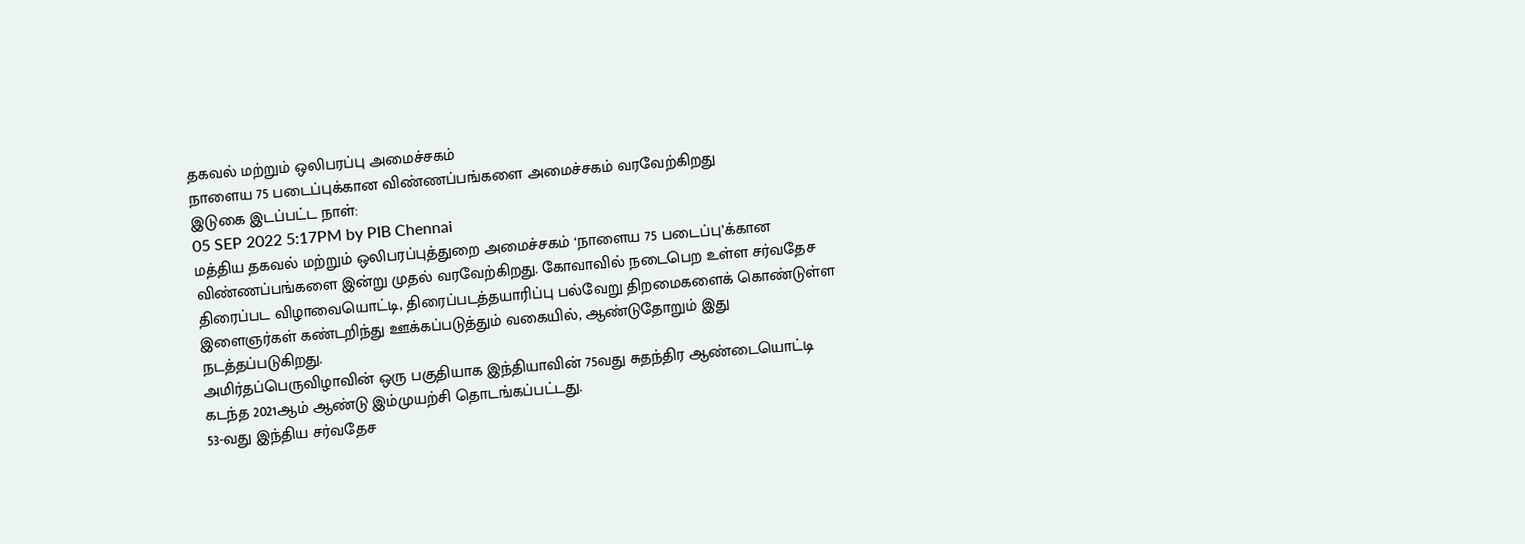தகவல் மற்றும் ஒலிபரப்பு அமைச்சகம்
நாளைய 75 படைப்புக்கான விண்ணப்பங்களை அமைச்சகம் வரவேற்கிறது
இடுகை இடப்பட்ட நாள்:
05 SEP 2022 5:17PM by PIB Chennai
மத்திய தகவல் மற்றும் ஒலிபரப்புத்துறை அமைச்சகம் ‘நாளைய 75 படைப்பு’க்கான விண்ணப்பங்களை இன்று முதல் வரவேற்கிறது. கோவாவில் நடைபெற உள்ள சர்வதேச திரைப்பட விழாவையொட்டி, திரைப்படத்தயாரிப்பு பல்வேறு திறமைகளைக் கொண்டுள்ள இளைஞர்கள் கண்டறிந்து ஊக்கப்படுத்தும் வகையில், ஆண்டுதோறும் இது நடத்தப்படுகிறது.
அமிர்தப்பெருவிழாவின் ஒரு பகுதியாக இந்தியாவின் 75வது சுதந்திர ஆண்டையொட்டி கடந்த 2021ஆம் ஆண்டு இம்முயற்சி தொடங்கப்பட்டது.
53-வது இந்திய சர்வதேச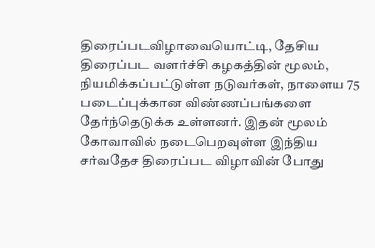திரைப்படவிழாவையொட்டி, தேசிய திரைப்பட வளர்ச்சி கழகத்தின் மூலம், நியமிக்கப்பட்டுள்ள நடுவர்கள், நாளைய 75 படைப்புக்கான விண்ணப்பங்களை தேர்ந்தெடுக்க உள்ளனர். இதன் மூலம் கோவாவில் நடைபெறவுள்ள இந்திய சர்வதேச திரைப்பட விழாவின் போது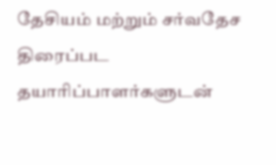தேசியம் மற்றும் சர்வதேச திரைப்பட தயாரிப்பாளர்களுடன்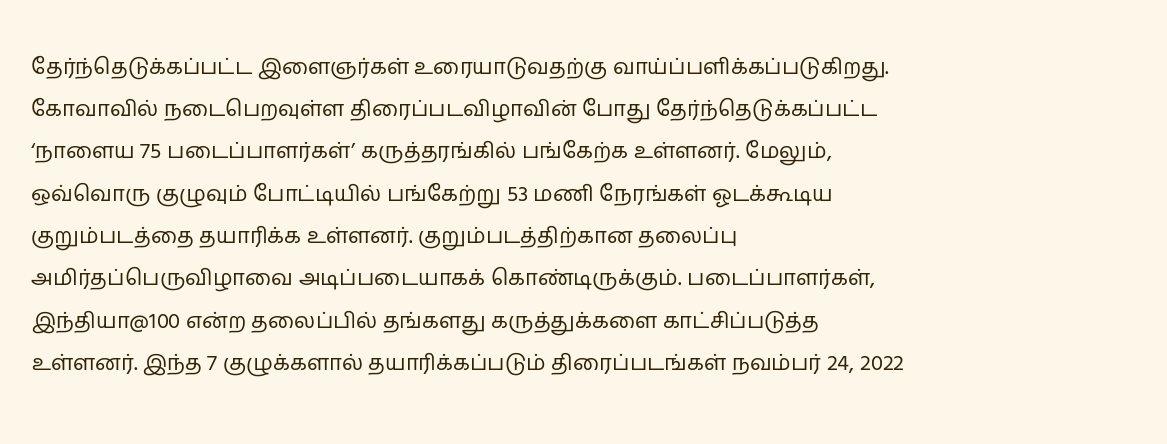தேர்ந்தெடுக்கப்பட்ட இளைஞர்கள் உரையாடுவதற்கு வாய்ப்பளிக்கப்படுகிறது.
கோவாவில் நடைபெறவுள்ள திரைப்படவிழாவின் போது தேர்ந்தெடுக்கப்பட்ட ‘நாளைய 75 படைப்பாளர்கள்’ கருத்தரங்கில் பங்கேற்க உள்ளனர். மேலும், ஒவ்வொரு குழுவும் போட்டியில் பங்கேற்று 53 மணி நேரங்கள் ஓடக்கூடிய குறும்படத்தை தயாரிக்க உள்ளனர். குறும்படத்திற்கான தலைப்பு அமிர்தப்பெருவிழாவை அடிப்படையாகக் கொண்டிருக்கும். படைப்பாளர்கள், இந்தியா@100 என்ற தலைப்பில் தங்களது கருத்துக்களை காட்சிப்படுத்த உள்ளனர். இந்த 7 குழுக்களால் தயாரிக்கப்படும் திரைப்படங்கள் நவம்பர் 24, 2022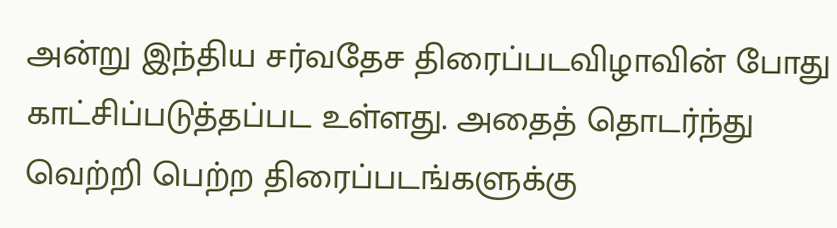அன்று இந்திய சர்வதேச திரைப்படவிழாவின் போது காட்சிப்படுத்தப்பட உள்ளது. அதைத் தொடர்ந்து வெற்றி பெற்ற திரைப்படங்களுக்கு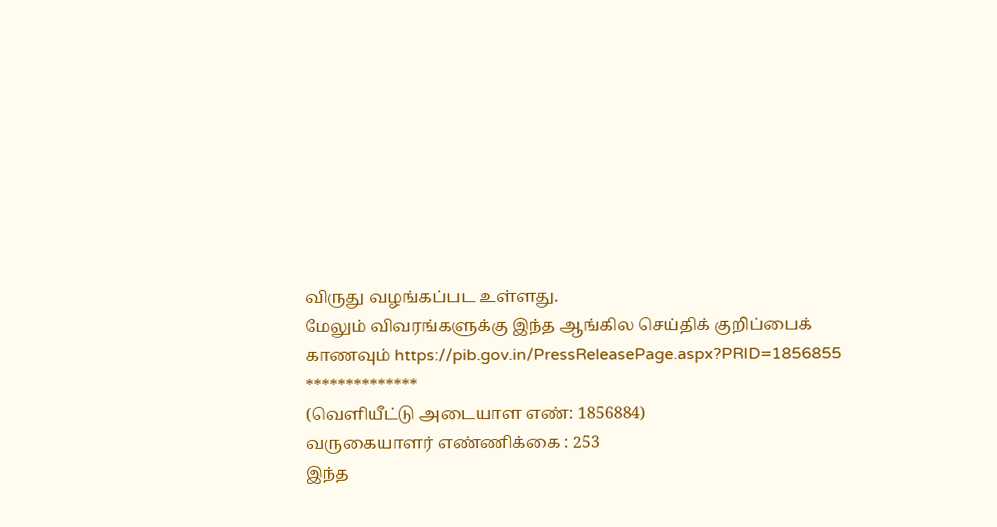விருது வழங்கப்பட உள்ளது.
மேலும் விவரங்களுக்கு இந்த ஆங்கில செய்திக் குறிப்பைக் காணவும் https://pib.gov.in/PressReleasePage.aspx?PRID=1856855
**************
(வெளியீட்டு அடையாள எண்: 1856884)
வருகையாளர் எண்ணிக்கை : 253
இந்த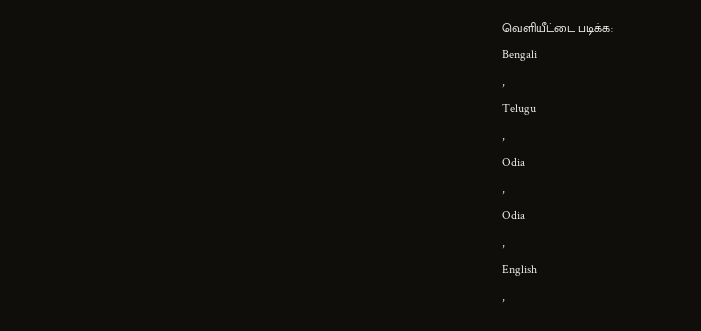வெளியீட்டை படிக்க:
Bengali
,
Telugu
,
Odia
,
Odia
,
English
,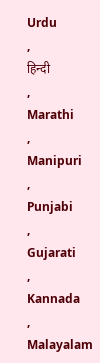Urdu
,
हिन्दी
,
Marathi
,
Manipuri
,
Punjabi
,
Gujarati
,
Kannada
,
Malayalam